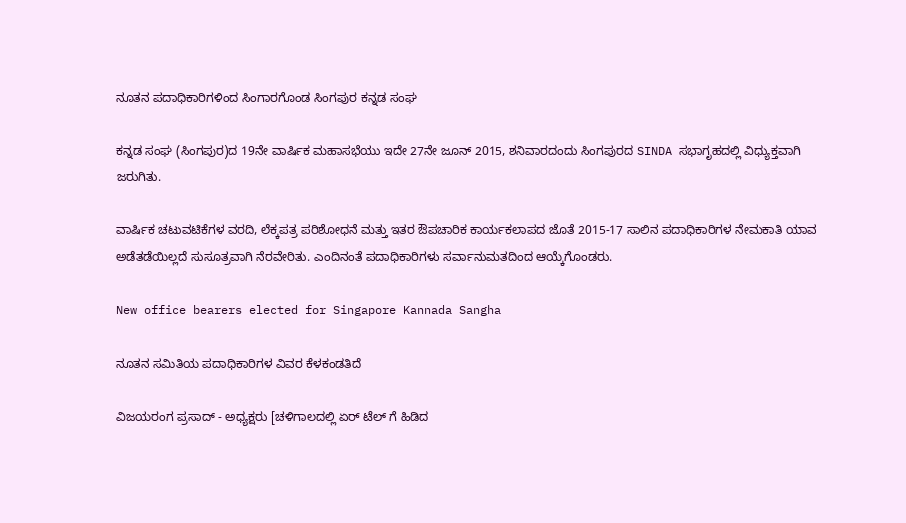ನೂತನ ಪದಾಧಿಕಾರಿಗಳಿಂದ ಸಿಂಗಾರಗೊಂಡ ಸಿಂಗಪುರ ಕನ್ನಡ ಸಂಘ

ಕನ್ನಡ ಸಂಘ (ಸಿಂಗಪುರ)ದ 19ನೇ ವಾರ್ಷಿಕ ಮಹಾಸಭೆಯು ಇದೇ 27ನೇ ಜೂನ್ 2015, ಶನಿವಾರದಂದು ಸಿಂಗಪುರದ SINDA ಸಭಾಗೃಹದಲ್ಲಿ ವಿಧ್ಯುಕ್ತವಾಗಿ ಜರುಗಿತು.

ವಾರ್ಷಿಕ ಚಟುವಟಿಕೆಗಳ ವರದಿ, ಲೆಕ್ಕಪತ್ರ ಪರಿಶೋಧನೆ ಮತ್ತು ಇತರ ಔಪಚಾರಿಕ ಕಾರ್ಯಕಲಾಪದ ಜೊತೆ 2015-17 ಸಾಲಿನ ಪದಾಧಿಕಾರಿಗಳ ನೇಮಕಾತಿ ಯಾವ ಅಡೆತಡೆಯಿಲ್ಲದೆ ಸುಸೂತ್ರವಾಗಿ ನೆರವೇರಿತು. ಎಂದಿನಂತೆ ಪದಾಧಿಕಾರಿಗಳು ಸರ್ವಾನುಮತದಿಂದ ಆಯ್ಕೆಗೊಂಡರು.

New office bearers elected for Singapore Kannada Sangha

ನೂತನ ಸಮಿತಿಯ ಪದಾಧಿಕಾರಿಗಳ ವಿವರ ಕೆಳಕಂಡತಿದೆ

ವಿಜಯರಂಗ ಪ್ರಸಾದ್ - ಅಧ್ಯಕ್ಷರು [ಚಳಿಗಾಲದಲ್ಲಿ ಏರ್ ಟೆಲ್ ಗೆ ಹಿಡಿದ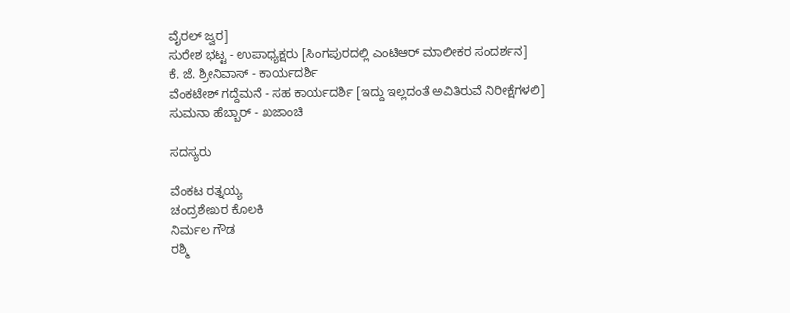ವೈರಲ್ ಜ್ವರ]
ಸುರೇಶ ಭಟ್ಟ - ಉಪಾಧ್ಯಕ್ಷರು [ಸಿಂಗಪುರದಲ್ಲಿ ಎಂಟಿಆರ್ ಮಾಲೀಕರ ಸಂದರ್ಶನ]
ಕೆ. ಜೆ. ಶ್ರೀನಿವಾಸ್ - ಕಾರ್ಯದರ್ಶಿ
ವೆಂಕಟೇಶ್ ಗದ್ದೆಮನೆ - ಸಹ ಕಾರ್ಯದರ್ಶಿ [ಇದ್ದು ಇಲ್ಲದಂತೆ ಅವಿತಿರುವೆ ನಿರೀಕ್ಷೆಗಳಲಿ]
ಸುಮನಾ ಹೆಬ್ಬಾರ್ - ಖಜಾಂಚಿ

ಸದಸ್ಯರು

ವೆಂಕಟ ರತ್ನಯ್ಯ
ಚಂದ್ರಶೇಖರ ಕೊಲಕಿ
ನಿರ್ಮಲ ಗೌಡ
ರಶ್ಮಿ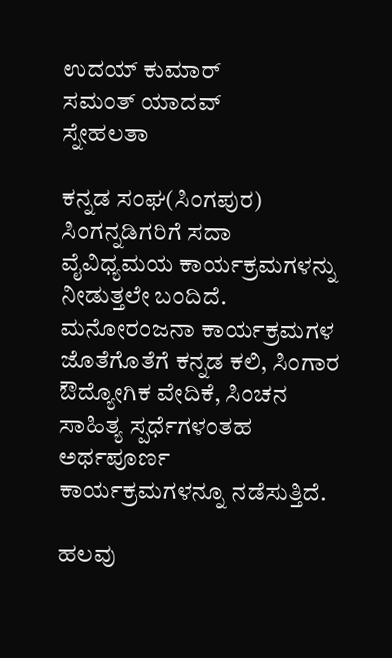ಉದಯ್ ಕುಮಾರ್
ಸಮಂತ್ ಯಾದವ್
ಸ್ನೇಹಲತಾ

ಕನ್ನಡ ಸಂಘ(ಸಿಂಗಪುರ) ಸಿಂಗನ್ನಡಿಗರಿಗೆ ಸದಾ ವೈವಿಧ್ಯಮಯ ಕಾರ್ಯಕ್ರಮಗಳನ್ನು ನೀಡುತ್ತಲೇ ಬಂದಿದೆ. ಮನೋರಂಜನಾ ಕಾರ್ಯಕ್ರಮಗಳ ಜೊತೆಗೊತೆಗೆ ಕನ್ನಡ ಕಲಿ, ಸಿಂಗಾರ ಔದ್ಯೋಗಿಕ ವೇದಿಕೆ, ಸಿಂಚನ ಸಾಹಿತ್ಯ ಸ್ಪರ್ಧೆಗಳಂತಹ ಅರ್ಥಪೂರ್ಣ ಕಾರ್ಯಕ್ರಮಗಳನ್ನೂ ನಡೆಸುತ್ತಿದೆ.

ಹಲವು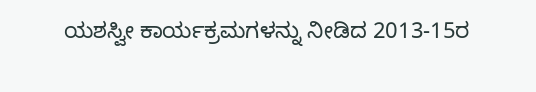ಯಶಸ್ವೀ ಕಾರ್ಯಕ್ರಮಗಳನ್ನು ನೀಡಿದ 2013-15ರ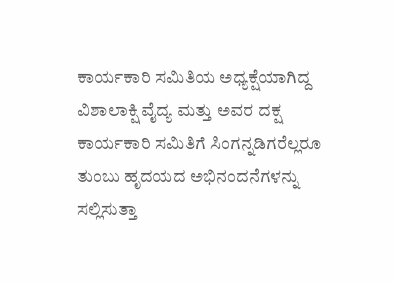ಕಾರ್ಯಕಾರಿ ಸಮಿತಿಯ ಅಧ್ಯಕ್ಷೆಯಾಗಿದ್ದ ವಿಶಾಲಾಕ್ಷಿ ವೈದ್ಯ ಮತ್ತು ಅವರ ದಕ್ಷ ಕಾರ್ಯಕಾರಿ ಸಮಿತಿಗೆ ಸಿಂಗನ್ನಡಿಗರೆಲ್ಲರೂ ತುಂಬು ಹೃದಯದ ಅಭಿನಂದನೆಗಳನ್ನು ಸಲ್ಲಿಸುತ್ತಾ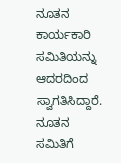ನೂತನ ಕಾರ್ಯಕಾರಿ ಸಮಿತಿಯನ್ನು ಆದರದಿಂದ ಸ್ವಾಗತಿಸಿದ್ದಾರೆ. ನೂತನ ಸಮಿತಿಗೆ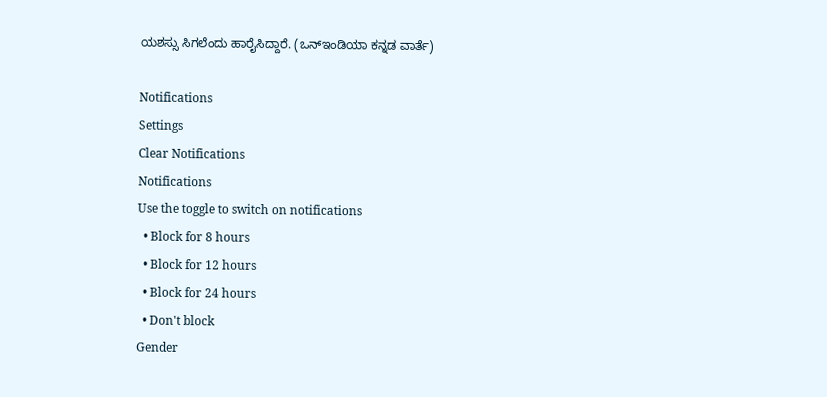ಯಶಸ್ಸು ಸಿಗಲೆಂದು ಹಾರೈಸಿದ್ದಾರೆ. (ಒನ್ಇಂಡಿಯಾ ಕನ್ನಡ ವಾರ್ತೆ)

Notifications
Settings
Clear Notifications
Notifications
Use the toggle to switch on notifications
  • Block for 8 hours
  • Block for 12 hours
  • Block for 24 hours
  • Don't block
Gender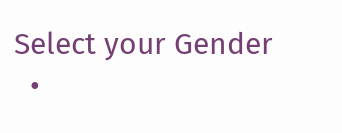Select your Gender
  •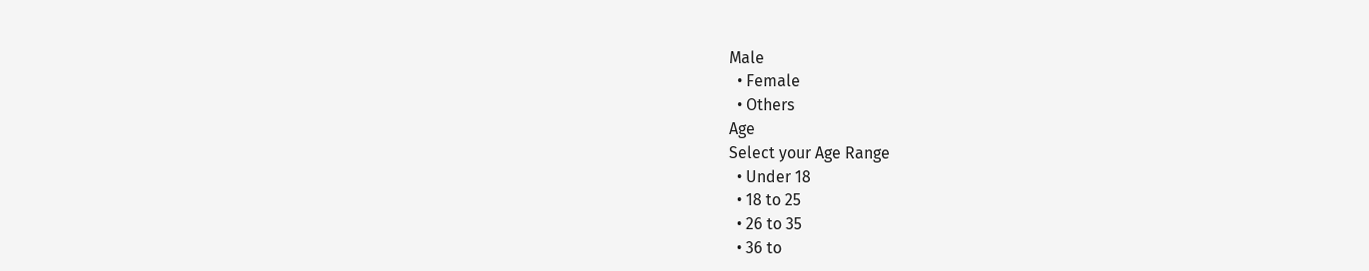Male
  • Female
  • Others
Age
Select your Age Range
  • Under 18
  • 18 to 25
  • 26 to 35
  • 36 to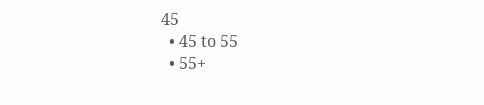45
  • 45 to 55
  • 55+